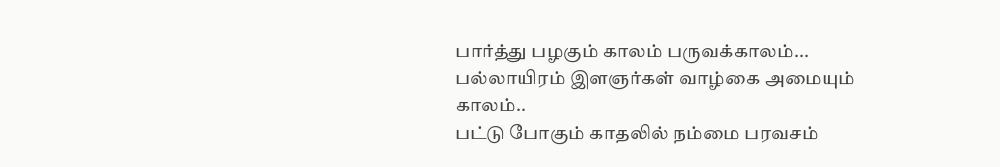பார்த்து பழகும் காலம் பருவக்காலம்...
பல்லாயிரம் இளஞர்கள் வாழ்கை அமையும் காலம்..
பட்டு போகும் காதலில் நம்மை பரவசம்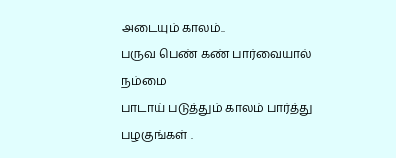அடையும் காலம்..
பருவ பெண் கண் பார்வையால் நம்மை
பாடாய் படுத்தும் காலம் பார்த்து பழகுங்கள் .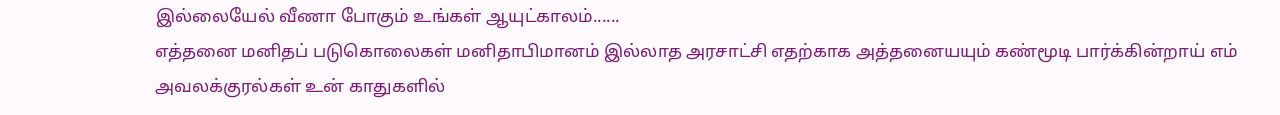இல்லையேல் வீணா போகும் உங்கள் ஆயுட்காலம்......
எத்தனை மனிதப் படுகொலைகள் மனிதாபிமானம் இல்லாத அரசாட்சி எதற்காக அத்தனையயும் கண்மூடி பார்க்கின்றாய் எம் அவலக்குரல்கள் உன் காதுகளில்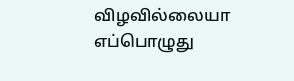விழவில்லையா எப்பொழுது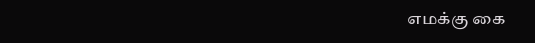எமக்கு கை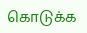கொடுக்க